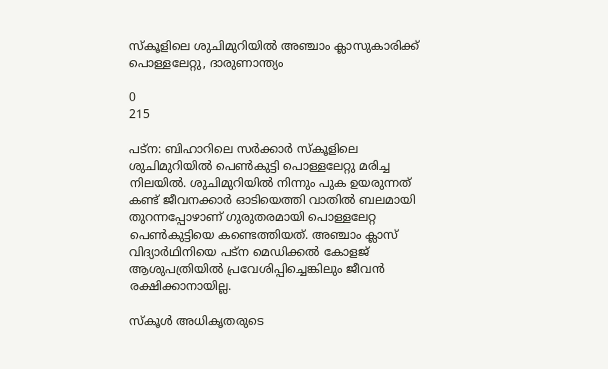സ്കൂളിലെ ശുചിമുറിയിൽ അഞ്ചാം ക്ലാസുകാരിക്ക് പൊള്ളലേറ്റു, ദാരുണാന്ത്യം

0
215

പട്ന: ബിഹാറിലെ സർക്കാർ സ്കൂളിലെ ശുചിമുറിയിൽ പെൺകുട്ടി പൊള്ളലേറ്റു മരിച്ച നിലയിൽ. ശുചിമുറിയിൽ നിന്നും പുക ഉയരുന്നത് കണ്ട് ജീവനക്കാർ ഓടിയെത്തി വാതിൽ ബലമായി തുറന്നപ്പോഴാണ് ഗുരുതരമായി പൊള്ളലേറ്റ പെൺകുട്ടിയെ കണ്ടെത്തിയത്. അഞ്ചാം ക്ലാസ് വിദ്യാർഥിനിയെ പട്ന മെഡിക്കൽ കോളജ് ആശുപത്രിയിൽ പ്രവേശിപ്പിച്ചെങ്കിലും ജീവൻ രക്ഷിക്കാനായില്ല.

സ്കൂൾ അധികൃതരുടെ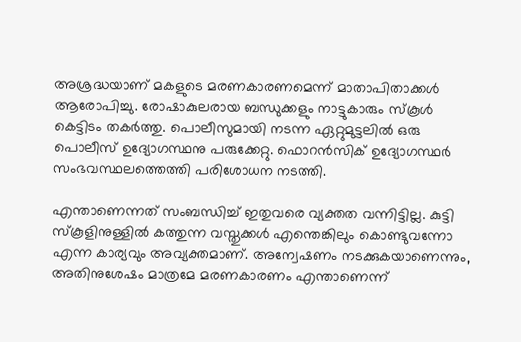അശ്രദ്ധയാണ് മകളുടെ മരണകാരണമെന്ന് മാതാപിതാക്കൾ ആരോപിച്ചു. രോഷാകുലരായ ബന്ധുക്കളും നാട്ടുകാരും സ്കൂൾ കെട്ടിടം തകർത്തു. പൊലീസുമായി നടന്ന ഏറ്റുമുട്ടലിൽ ഒരു പൊലീസ് ഉദ്യോഗസ്ഥനു പരുക്കേറ്റു. ഫൊറൻസിക് ഉദ്യോഗസ്ഥർ‌ സംഭവസ്ഥലത്തെത്തി പരിശോധന നടത്തി.

എന്താണെന്നത് സംബന്ധിച്ച് ഇതുവരെ വ്യക്തത വന്നിട്ടില്ല. കുട്ടി സ്കൂളിനുള്ളിൽ കത്തുന്ന വസ്തുക്കൾ എന്തെങ്കിലും കൊണ്ടുവന്നോ എന്ന കാര്യവും അവ്യക്തമാണ്. അന്വേഷണം നടക്കുകയാണെന്നും, അതിനുശേഷം മാത്രമേ മരണകാരണം എന്താണെന്ന്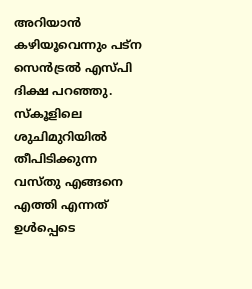അറിയാൻ കഴിയൂവെന്നും പട്ന സെൻട്രൽ എസ്പി ദിക്ഷ പറഞ്ഞു. സ്കൂളിലെ ശുചിമുറിയിൽ തീപിടിക്കുന്ന വസ്തു എങ്ങനെ എത്തി എന്നത് ഉൾപ്പെടെ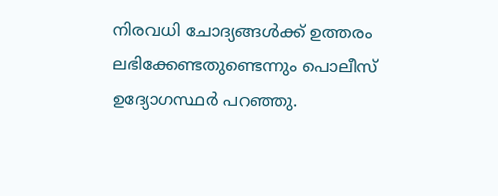നിരവധി ചോദ്യങ്ങൾക്ക് ഉത്തരം ലഭിക്കേണ്ടതുണ്ടെന്നും പൊലീസ് ഉദ്യോഗസ്ഥർ പറഞ്ഞു.